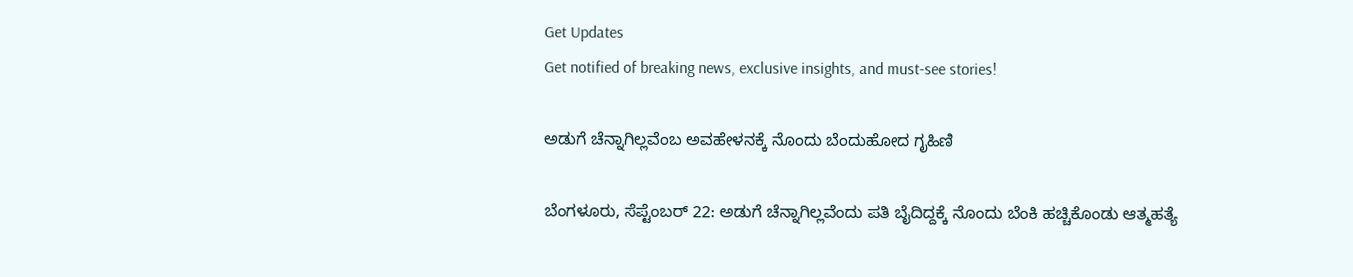Get Updates
Get notified of breaking news, exclusive insights, and must-see stories!

ಅಡುಗೆ ಚೆನ್ನಾಗಿಲ್ಲವೆಂಬ ಅವಹೇಳನಕ್ಕೆ ನೊಂದು ಬೆಂದುಹೋದ ಗೃಹಿಣಿ

ಬೆಂಗಳೂರು, ಸೆಪ್ಟೆಂಬರ್ 22: ಅಡುಗೆ ಚೆನ್ನಾಗಿಲ್ಲವೆಂದು ಪತಿ ಬೈದಿದ್ದಕ್ಕೆ ನೊಂದು ಬೆಂಕಿ ಹಚ್ಚಿಕೊಂಡು ಆತ್ಮಹತ್ಯೆ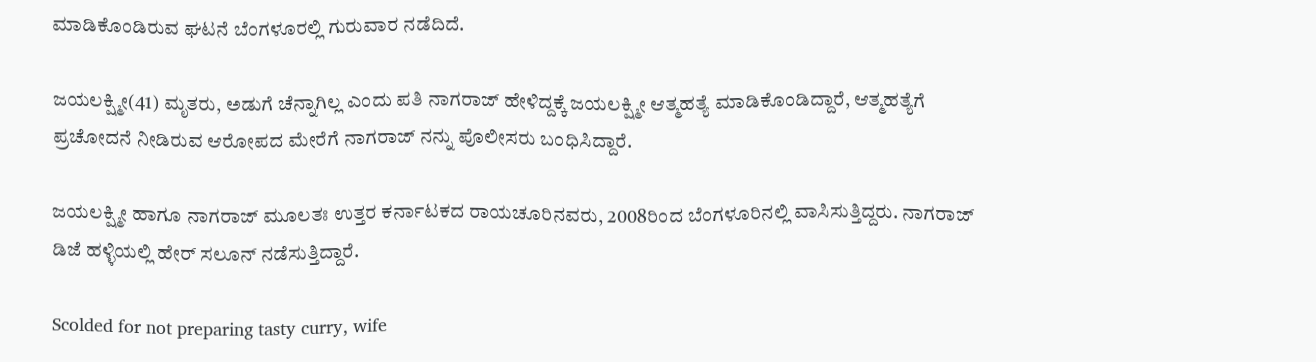ಮಾಡಿಕೊಂಡಿರುವ ಘಟನೆ ಬೆಂಗಳೂರಲ್ಲಿ ಗುರುವಾರ ನಡೆದಿದೆ.

ಜಯಲಕ್ಷ್ಮೀ(41) ಮೃತರು, ಅಡುಗೆ ಚೆನ್ನಾಗಿಲ್ಲ ಎಂದು ಪತಿ ನಾಗರಾಜ್ ಹೇಳಿದ್ದಕ್ಕೆ ಜಯಲಕ್ಷ್ಮೀ ಆತ್ಮಹತ್ಯೆ ಮಾಡಿಕೊಂಡಿದ್ದಾರೆ, ಆತ್ಮಹತ್ಯೆಗೆ ಪ್ರಚೋದನೆ ನೀಡಿರುವ ಆರೋಪದ ಮೇರೆಗೆ ನಾಗರಾಜ್ ನನ್ನು ಪೊಲೀಸರು ಬಂಧಿಸಿದ್ದಾರೆ.

ಜಯಲಕ್ಷ್ಮೀ ಹಾಗೂ ನಾಗರಾಜ್ ಮೂಲತಃ ಉತ್ತರ ಕರ್ನಾಟಕದ ರಾಯಚೂರಿನವರು, 2008ರಿಂದ ಬೆಂಗಳೂರಿನಲ್ಲಿ ವಾಸಿಸುತ್ತಿದ್ದರು. ನಾಗರಾಜ್ ಡಿಜೆ ಹಳ್ಳಿಯಲ್ಲಿ ಹೇರ್ ಸಲೂನ್ ನಡೆಸುತ್ತಿದ್ದಾರೆ.

Scolded for not preparing tasty curry, wife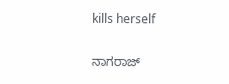kills herself

ನಾಗರಾಜ್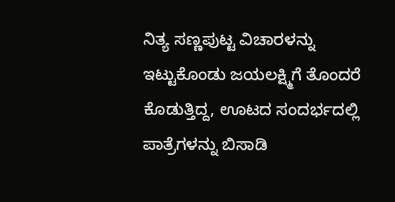ನಿತ್ಯ ಸಣ್ಣಪುಟ್ಟ ವಿಚಾರಳನ್ನು ಇಟ್ಟುಕೊಂಡು ಜಯಲಕ್ಷ್ಮಿಗೆ ತೊಂದರೆ ಕೊಡುತ್ತಿದ್ದ, ಊಟದ ಸಂದರ್ಭದಲ್ಲಿ ಪಾತ್ರೆಗಳನ್ನು ಬಿಸಾಡಿ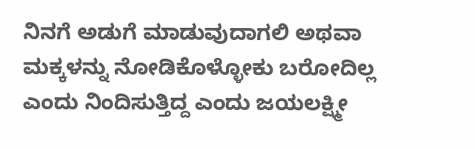ನಿನಗೆ ಅಡುಗೆ ಮಾಡುವುದಾಗಲಿ ಅಥವಾ ಮಕ್ಕಳನ್ನು ನೋಡಿಕೊಳ್ಳೋಕು ಬರೋದಿಲ್ಲ ಎಂದು ನಿಂದಿಸುತ್ತಿದ್ದ ಎಂದು ಜಯಲಕ್ಷ್ಮೀ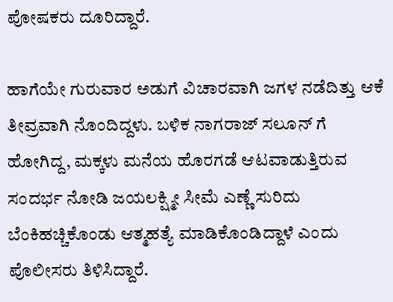ಪೋಷಕರು ದೂರಿದ್ದಾರೆ.

ಹಾಗೆಯೇ ಗುರುವಾರ ಅಡುಗೆ ವಿಚಾರವಾಗಿ ಜಗಳ ನಡೆದಿತ್ತು ಆಕೆ ತೀವ್ರವಾಗಿ ನೊಂದಿದ್ದಳು. ಬಳಿಕ ನಾಗರಾಜ್ ಸಲೂನ್ ಗೆ ಹೋಗಿದ್ದ, ಮಕ್ಕಳು ಮನೆಯ ಹೊರಗಡೆ ಆಟವಾಡುತ್ತಿರುವ ಸಂದರ್ಭ ನೋಡಿ ಜಯಲಕ್ಷ್ಮೀ ಸೀಮೆ ಎಣ್ಣೆ ಸುರಿದು ಬೆಂಕಿಹಚ್ಚಿಕೊಂಡು ಆತ್ಮಹತ್ಯೆ ಮಾಡಿಕೊಂಡಿದ್ದಾಳೆ ಎಂದು ಪೊಲೀಸರು ತಿಳಿಸಿದ್ದಾರೆ.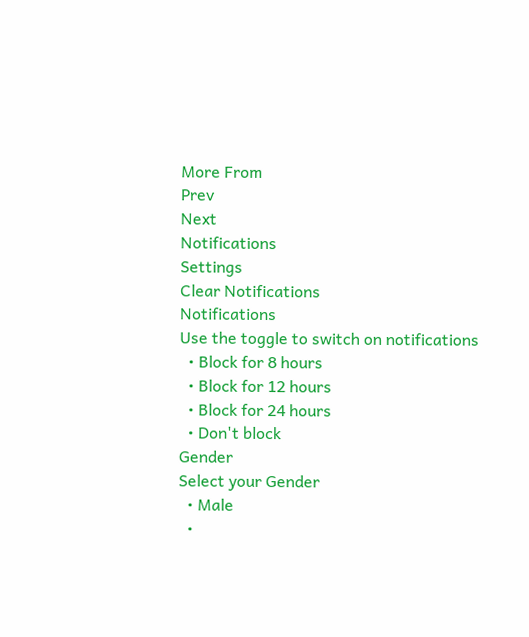More From
Prev
Next
Notifications
Settings
Clear Notifications
Notifications
Use the toggle to switch on notifications
  • Block for 8 hours
  • Block for 12 hours
  • Block for 24 hours
  • Don't block
Gender
Select your Gender
  • Male
  •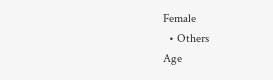Female
  • Others
Age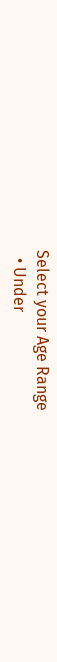Select your Age Range
  • Under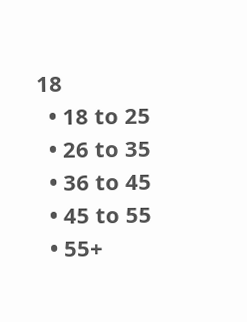18
  • 18 to 25
  • 26 to 35
  • 36 to 45
  • 45 to 55
  • 55+